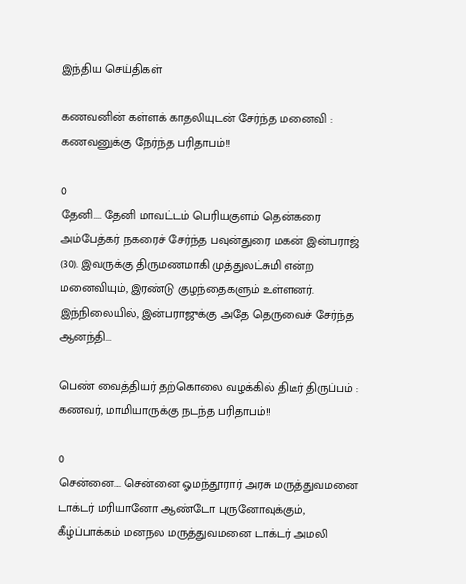இந்திய செய்திகள்

கணவனின் கள்ளக் காதலியுடன் சேர்ந்த மனைவி : கணவனுக்கு நேர்ந்த பரிதாபம்!!

0
தேனி.... தேனி மாவட்டம் பெரியகுளம் தென்கரை அம்பேத்கர் நகரைச் சேர்ந்த பவுன்துரை மகன் இன்பராஜ் (30). இவருக்கு திருமணமாகி முத்துலட்சுமி என்ற மனைவியும், இரண்டு குழந்தைகளும் உள்ளனர். இந்நிலையில், இன்பராஜுக்கு அதே தெருவைச் சேர்ந்த ஆனந்தி...

பெண் வைத்தியர் தற்கொலை வழக்கில் திடீர் திருப்பம் : கணவர், மாமியாருக்கு நடந்த பரிதாபம்!!

0
சென்னை.... சென்னை ஓமந்தூரார் அரசு மருத்துவமனை டாக்டர் மரியானோ ஆண்டோ புருனோவுக்கும், கீழ்ப்பாக்கம் மனநல மருத்துவமனை டாக்டர் அமலி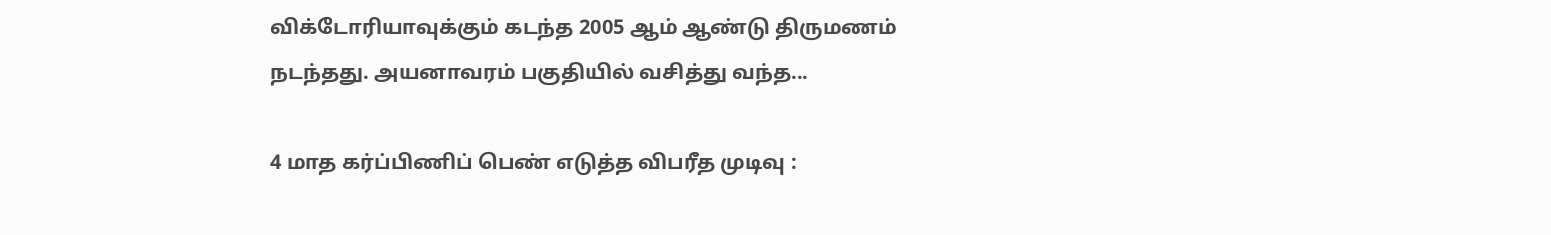விக்டோரியாவுக்கும் கடந்த 2005 ஆம் ஆண்டு திருமணம் நடந்தது. அயனாவரம் பகுதியில் வசித்து வந்த...

4 மாத கர்ப்பிணிப் பெண் எடுத்த விபரீத முடிவு :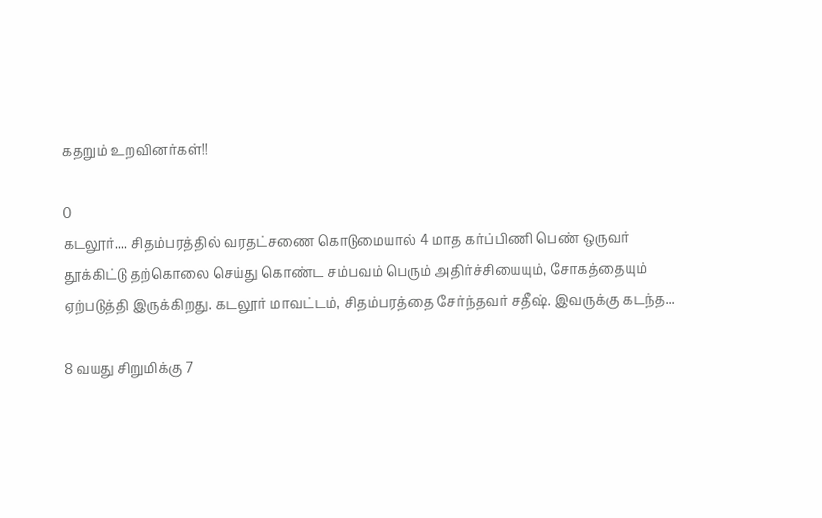கதறும் உறவினர்கள்!!

0
கடலூர்.... சிதம்பரத்தில் வரதட்சணை கொடுமையால் 4 மாத கர்ப்பிணி பெண் ஒருவர் தூக்கிட்டு தற்கொலை செய்து கொண்ட சம்பவம் பெரும் அதிர்ச்சியையும், சோகத்தையும் ஏற்படுத்தி இருக்கிறது. கடலூர் மாவட்டம், சிதம்பரத்தை சேர்ந்தவர் சதீஷ். இவருக்கு கடந்த...

8 வயது சிறுமிக்கு 7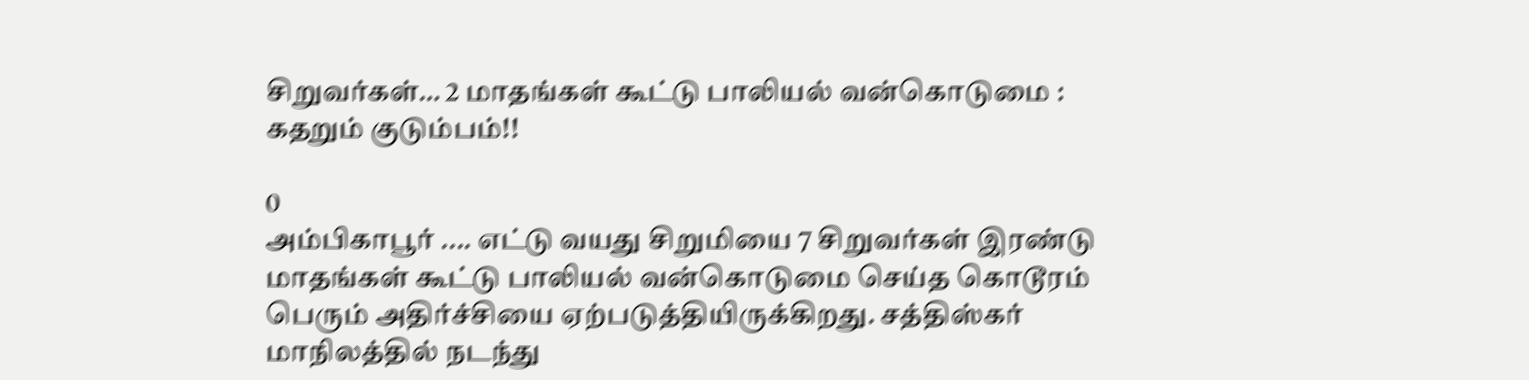சிறுவர்கள்… 2 மாதங்கள் கூட்டு பாலியல் வன்கொடுமை : கதறும் குடும்பம்!!

0
அம்பிகாபூர் .... எட்டு வயது சிறுமியை 7 சிறுவர்கள் இரண்டு மாதங்கள் கூட்டு பாலியல் வன்கொடுமை செய்த கொடூரம் பெரும் அதிர்ச்சியை ஏற்படுத்தியிருக்கிறது. சத்திஸ்கர் மாநிலத்தில் நடந்து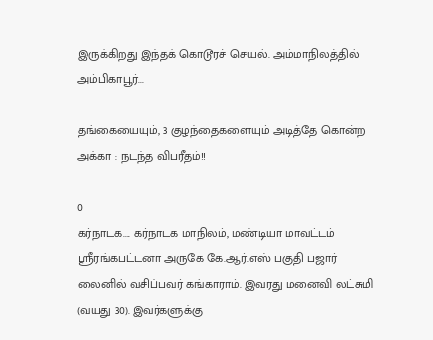இருக்கிறது இந்தக் கொடூரச் செயல். அம்மாநிலத்தில் அம்பிகாபூர்...

தங்கையையும், 3 குழந்தைகளையும் அடித்தே கொன்ற அக்கா : நடந்த விபரீதம்!!

0
கர்நாடக.... கர்நாடக மாநிலம், மண்டியா மாவட்டம் ஸ்ரீரங்கபட்டனா அருகே கே.ஆர்.எஸ் பகுதி பஜார் லைனில் வசிப்பவர் கங்காராம். இவரது மனைவி லட்சுமி (வயது 30). இவர்களுக்கு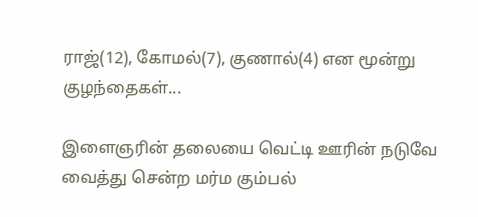ராஜ்(12), கோமல்(7), குணால்(4) என மூன்று குழந்தைகள்...

இளைஞரின் தலையை வெட்டி ஊரின் நடுவே வைத்து சென்ற மர்ம கும்பல்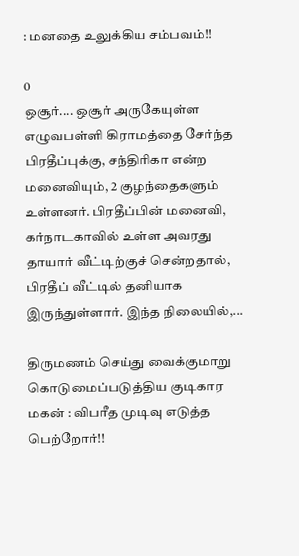: மனதை உலுக்கிய சம்பவம்!!

0
ஒசூர்.... ஒசூர் அருகேயுள்ள எழுவபள்ளி கிராமத்தை சேர்ந்த பிரதீப்புக்கு, சந்திரிகா என்ற மனைவியும், 2 குழந்தைகளும் உள்ளனர். பிரதீப்பின் மனைவி, கர்நாடகாவில் உள்ள அவரது தாயார் வீட்டிற்குச் சென்றதால், பிரதீப் வீட்டில் தனியாக இருந்துள்ளார். இந்த நிலையில்,...

திருமணம் செய்து வைக்குமாறு கொடுமைப்படுத்திய குடிகார மகன் : விபரீத முடிவு எடுத்த பெற்றோர்!!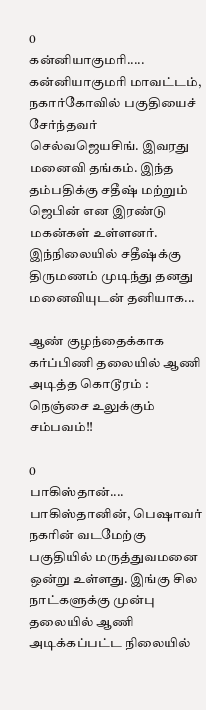0
கன்னியாகுமரி..... கன்னியாகுமரி மாவட்டம், நகார்கோவில் பகுதியைச் சேர்ந்தவர் செல்வஜெயசிங். இவரது மனைவி தங்கம். இந்த தம்பதிக்கு சதீஷ் மற்றும் ஜெபின் என இரண்டு மகன்கள் உள்ளனர். இந்நிலையில் சதீஷ்க்கு திருமணம் முடிந்து தனது மனைவியுடன் தனியாக...

ஆண் குழந்தைக்காக கர்ப்பிணி தலையில் ஆணி அடித்த கொடூரம் : நெஞ்சை உலுக்கும் சம்பவம்!!

0
பாகிஸ்தான்.... பாகிஸ்தானின், பெஷாவர் நகரின் வடமேற்கு பகுதியில் மருத்துவமனை ஒன்று உள்ளது. இங்கு சில நாட்களுக்கு முன்பு தலையில் ஆணி அடிக்கப்பட்ட நிலையில்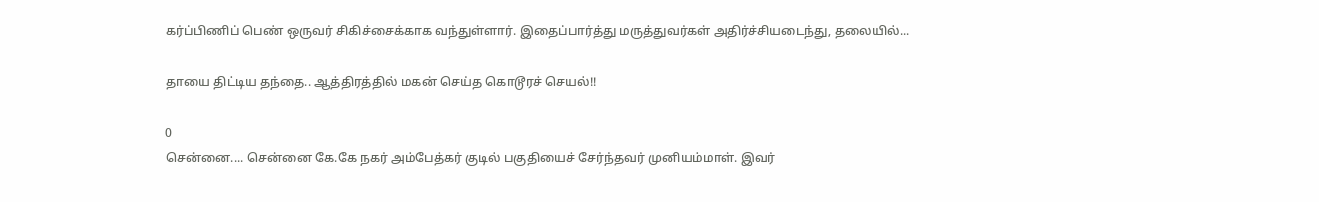கர்ப்பிணிப் பெண் ஒருவர் சிகிச்சைக்காக வந்துள்ளார். இதைப்பார்த்து மருத்துவர்கள் அதிர்ச்சியடைந்து, தலையில்...

தாயை திட்டிய தந்தை.. ஆத்திரத்தில் மகன் செய்த கொடூரச் செயல்!!

0
சென்னை.... சென்னை கே.கே நகர் அம்பேத்கர் குடில் பகுதியைச் சேர்ந்தவர் முனியம்மாள். இவர்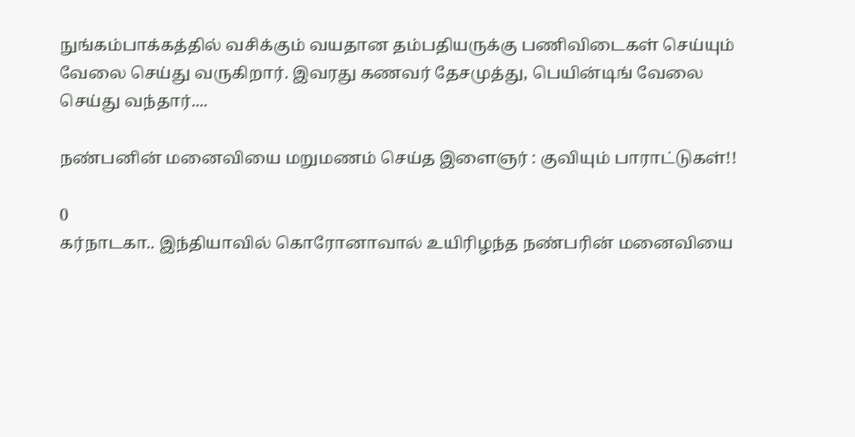நுங்கம்பாக்கத்தில் வசிக்கும் வயதான தம்பதியருக்கு பணிவிடைகள் செய்யும் வேலை செய்து வருகிறார். இவரது கணவர் தேசமுத்து, பெயின்டிங் வேலை செய்து வந்தார்....

நண்பனின் மனைவியை மறுமணம் செய்த இளைஞர் : குவியும் பாராட்டுகள்!!

0
கர்நாடகா.. இந்தியாவில் கொரோனாவால் உயிரிழந்த நண்பரின் மனைவியை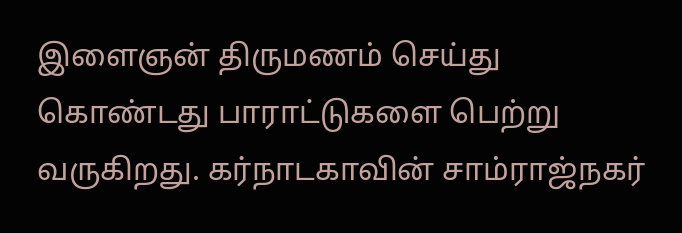இளைஞன் திருமணம் செய்து கொண்டது பாராட்டுகளை பெற்று வருகிறது. கர்நாடகாவின் சாம்ராஜ்நகர்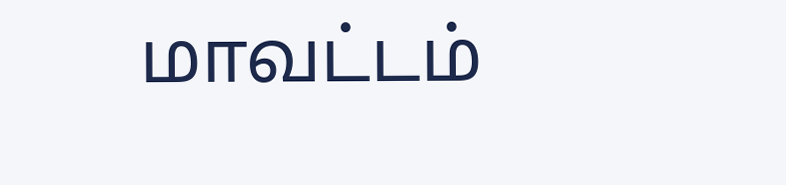மாவட்டம்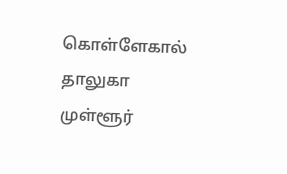கொள்ளேகால் தாலுகா முள்ளூர்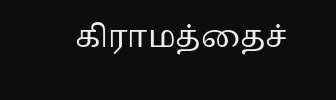கிராமத்தைச்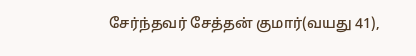சேர்ந்தவர் சேத்தன் குமார்(வயது 41),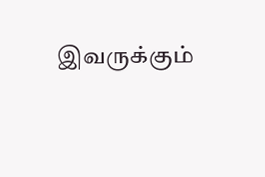இவருக்கும்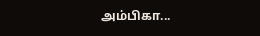அம்பிகா...